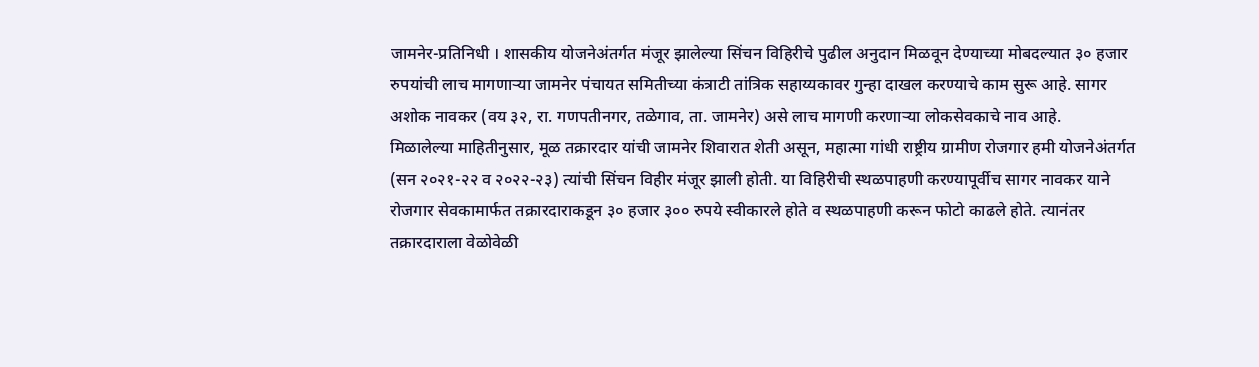जामनेर-प्रतिनिधी । शासकीय योजनेअंतर्गत मंजूर झालेल्या सिंचन विहिरीचे पुढील अनुदान मिळवून देण्याच्या मोबदल्यात ३० हजार रुपयांची लाच मागणाऱ्या जामनेर पंचायत समितीच्या कंत्राटी तांत्रिक सहाय्यकावर गुन्हा दाखल करण्याचे काम सुरू आहे. सागर अशोक नावकर (वय ३२, रा. गणपतीनगर, तळेगाव, ता. जामनेर) असे लाच मागणी करणाऱ्या लोकसेवकाचे नाव आहे.
मिळालेल्या माहितीनुसार, मूळ तक्रारदार यांची जामनेर शिवारात शेती असून, महात्मा गांधी राष्ट्रीय ग्रामीण रोजगार हमी योजनेअंतर्गत (सन २०२१-२२ व २०२२-२३) त्यांची सिंचन विहीर मंजूर झाली होती. या विहिरीची स्थळपाहणी करण्यापूर्वीच सागर नावकर याने रोजगार सेवकामार्फत तक्रारदाराकडून ३० हजार ३०० रुपये स्वीकारले होते व स्थळपाहणी करून फोटो काढले होते. त्यानंतर तक्रारदाराला वेळोवेळी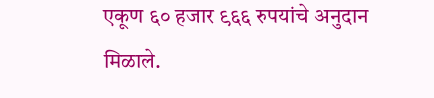एकूण ६० हजार ९६६ रुपयांचे अनुदान मिळाले.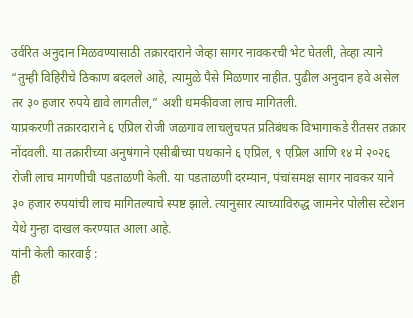उर्वरित अनुदान मिळवण्यासाठी तक्रारदाराने जेव्हा सागर नावकरची भेट घेतली, तेव्हा त्याने “तुम्ही विहिरीचे ठिकाण बदलले आहे, त्यामुळे पैसे मिळणार नाहीत. पुढील अनुदान हवे असेल तर ३० हजार रुपये द्यावे लागतील,” अशी धमकीवजा लाच मागितली.
याप्रकरणी तक्रारदाराने ६ एप्रिल रोजी जळगाव लाचलुचपत प्रतिबंधक विभागाकडे रीतसर तक्रार नोंदवली. या तक्रारीच्या अनुषंगाने एसीबीच्या पथकाने ६ एप्रिल, ९ एप्रिल आणि १४ मे २०२६ रोजी लाच मागणीची पडताळणी केली. या पडताळणी दरम्यान, पंचांसमक्ष सागर नावकर याने ३० हजार रुपयांची लाच मागितल्याचे स्पष्ट झाले. त्यानुसार त्याच्याविरुद्ध जामनेर पोलीस स्टेशन येथे गुन्हा दाखल करण्यात आला आहे.
यांनी केली कारवाई :
ही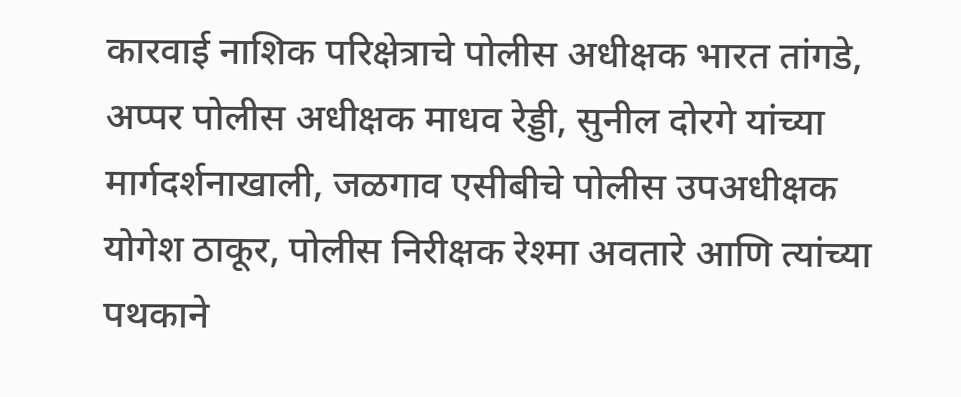कारवाई नाशिक परिक्षेत्राचे पोलीस अधीक्षक भारत तांगडे, अप्पर पोलीस अधीक्षक माधव रेड्डी, सुनील दोरगे यांच्या मार्गदर्शनाखाली, जळगाव एसीबीचे पोलीस उपअधीक्षक योगेश ठाकूर, पोलीस निरीक्षक रेश्मा अवतारे आणि त्यांच्या पथकाने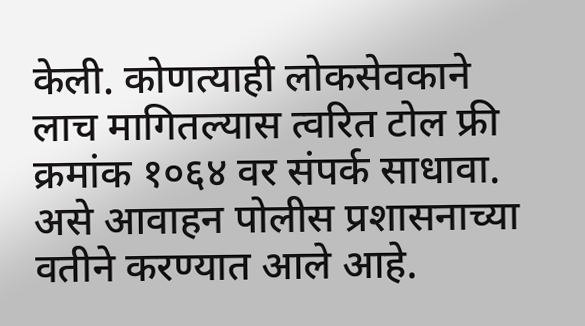केली. कोणत्याही लोकसेवकाने लाच मागितल्यास त्वरित टोल फ्री क्रमांक १०६४ वर संपर्क साधावा. असे आवाहन पोलीस प्रशासनाच्या वतीने करण्यात आले आहे.